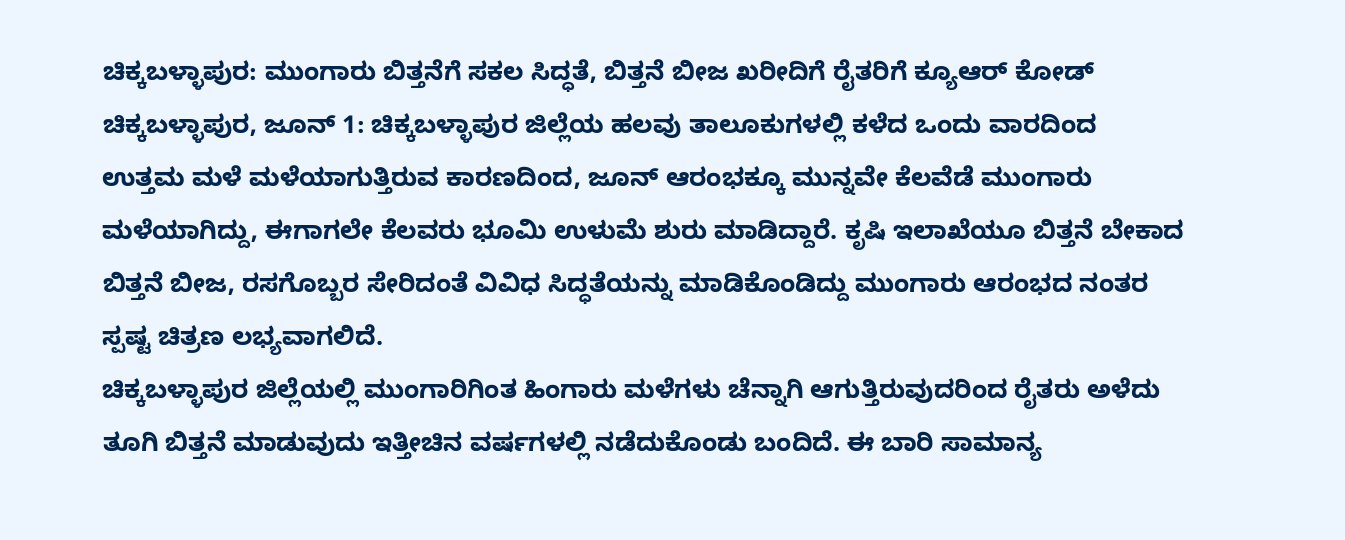ಚಿಕ್ಕಬಳ್ಳಾಪುರ: ಮುಂಗಾರು ಬಿತ್ತನೆಗೆ ಸಕಲ ಸಿದ್ಧತೆ, ಬಿತ್ತನೆ ಬೀಜ ಖರೀದಿಗೆ ರೈತರಿಗೆ ಕ್ಯೂಆರ್ ಕೋಡ್
ಚಿಕ್ಕಬಳ್ಳಾಪುರ, ಜೂನ್ 1: ಚಿಕ್ಕಬಳ್ಳಾಪುರ ಜಿಲ್ಲೆಯ ಹಲವು ತಾಲೂಕುಗಳಲ್ಲಿ ಕಳೆದ ಒಂದು ವಾರದಿಂದ ಉತ್ತಮ ಮಳೆ ಮಳೆಯಾಗುತ್ತಿರುವ ಕಾರಣದಿಂದ, ಜೂನ್ ಆರಂಭಕ್ಕೂ ಮುನ್ನವೇ ಕೆಲವೆಡೆ ಮುಂಗಾರು ಮಳೆಯಾಗಿದ್ದು, ಈಗಾಗಲೇ ಕೆಲವರು ಭೂಮಿ ಉಳುಮೆ ಶುರು ಮಾಡಿದ್ದಾರೆ. ಕೃಷಿ ಇಲಾಖೆಯೂ ಬಿತ್ತನೆ ಬೇಕಾದ ಬಿತ್ತನೆ ಬೀಜ, ರಸಗೊಬ್ಬರ ಸೇರಿದಂತೆ ವಿವಿಧ ಸಿದ್ಧತೆಯನ್ನು ಮಾಡಿಕೊಂಡಿದ್ದು ಮುಂಗಾರು ಆರಂಭದ ನಂತರ ಸ್ಪಷ್ಟ ಚಿತ್ರಣ ಲಭ್ಯವಾಗಲಿದೆ.
ಚಿಕ್ಕಬಳ್ಳಾಪುರ ಜಿಲ್ಲೆಯಲ್ಲಿ ಮುಂಗಾರಿಗಿಂತ ಹಿಂಗಾರು ಮಳೆಗಳು ಚೆನ್ನಾಗಿ ಆಗುತ್ತಿರುವುದರಿಂದ ರೈತರು ಅಳೆದು ತೂಗಿ ಬಿತ್ತನೆ ಮಾಡುವುದು ಇತ್ತೀಚಿನ ವರ್ಷಗಳಲ್ಲಿ ನಡೆದುಕೊಂಡು ಬಂದಿದೆ. ಈ ಬಾರಿ ಸಾಮಾನ್ಯ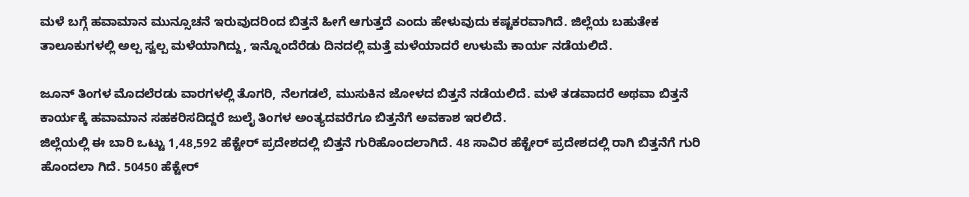ಮಳೆ ಬಗ್ಗೆ ಹವಾಮಾನ ಮುನ್ಸೂಚನೆ ಇರುವುದರಿಂದ ಬಿತ್ತನೆ ಹೀಗೆ ಆಗುತ್ತದೆ ಎಂದು ಹೇಳುವುದು ಕಷ್ಟಕರವಾಗಿದೆ. ಜಿಲ್ಲೆಯ ಬಹುತೇಕ ತಾಲೂಕುಗಳಲ್ಲಿ ಅಲ್ಪ ಸ್ವಲ್ಪ ಮಳೆಯಾಗಿದ್ದು, ಇನ್ನೊಂದೆರೆಡು ದಿನದಲ್ಲಿ ಮತ್ತೆ ಮಳೆಯಾದರೆ ಉಳುಮೆ ಕಾರ್ಯ ನಡೆಯಲಿದೆ.

ಜೂನ್ ತಿಂಗಳ ಮೊದಲೆರಡು ವಾರಗಳಲ್ಲಿ ತೊಗರಿ, ನೆಲಗಡಲೆ, ಮುಸುಕಿನ ಜೋಳದ ಬಿತ್ತನೆ ನಡೆಯಲಿದೆ. ಮಳೆ ತಡವಾದರೆ ಅಥವಾ ಬಿತ್ತನೆ ಕಾರ್ಯಕ್ಕೆ ಹವಾಮಾನ ಸಹಕರಿಸದಿದ್ದರೆ ಜುಲೈ ತಿಂಗಳ ಅಂತ್ಯದವರೆಗೂ ಬಿತ್ತನೆಗೆ ಅವಕಾಶ ಇರಲಿದೆ.
ಜಿಲ್ಲೆಯಲ್ಲಿ ಈ ಬಾರಿ ಒಟ್ಟು 1,48,592 ಹೆಕ್ಟೇರ್ ಪ್ರದೇಶದಲ್ಲಿ ಬಿತ್ತನೆ ಗುರಿಹೊಂದಲಾಗಿದೆ. 48 ಸಾವಿರ ಹೆಕ್ಟೇರ್ ಪ್ರದೇಶದಲ್ಲಿ ರಾಗಿ ಬಿತ್ತನೆಗೆ ಗುರಿ ಹೊಂದಲಾ ಗಿದೆ. 50450 ಹೆಕ್ಟೇರ್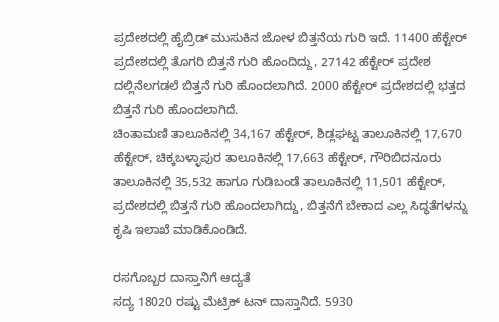ಪ್ರದೇಶದಲ್ಲಿ ಹೈಬ್ರಿಡ್ ಮುಸುಕಿನ ಜೋಳ ಬಿತ್ತನೆಯ ಗುರಿ ಇದೆ. 11400 ಹೆಕ್ಟೇರ್ ಪ್ರದೇಶದಲ್ಲಿ ತೊಗರಿ ಬಿತ್ತನೆ ಗುರಿ ಹೊಂದಿದ್ದು, 27142 ಹೆಕ್ಟೇರ್ ಪ್ರದೇಶ ದಲ್ಲಿನೆಲಗಡಲೆ ಬಿತ್ತನೆ ಗುರಿ ಹೊಂದಲಾಗಿದೆ. 2000 ಹೆಕ್ಟೇರ್ ಪ್ರದೇಶದಲ್ಲಿ ಭತ್ತದ ಬಿತ್ತನೆ ಗುರಿ ಹೊಂದಲಾಗಿದೆ.
ಚಿಂತಾಮಣಿ ತಾಲೂಕಿನಲ್ಲಿ 34,167 ಹೆಕ್ಟೇರ್, ಶಿಡ್ಲಘಟ್ಟ ತಾಲೂಕಿನಲ್ಲಿ 17,670 ಹೆಕ್ಟೇರ್, ಚಿಕ್ಕಬಳ್ಳಾಪುರ ತಾಲೂಕಿನಲ್ಲಿ 17,663 ಹೆಕ್ಟೇರ್, ಗೌರಿಬಿದನೂರು ತಾಲೂಕಿನಲ್ಲಿ 35,532 ಹಾಗೂ ಗುಡಿಬಂಡೆ ತಾಲೂಕಿನಲ್ಲಿ 11,501 ಹೆಕ್ಟೇರ್, ಪ್ರದೇಶದಲ್ಲಿ ಬಿತ್ತನೆ ಗುರಿ ಹೊಂದಲಾಗಿದ್ದು, ಬಿತ್ತನೆಗೆ ಬೇಕಾದ ಎಲ್ಲ ಸಿದ್ಧತೆಗಳನ್ನು ಕೃಷಿ ಇಲಾಖೆ ಮಾಡಿಕೊಂಡಿದೆ.

ರಸಗೊಬ್ಬರ ದಾಸ್ತಾನಿಗೆ ಆದ್ಯತೆ
ಸದ್ಯ 18020 ರಷ್ಟು ಮೆಟ್ರಿಕ್ ಟನ್ ದಾಸ್ತಾನಿದೆ. 5930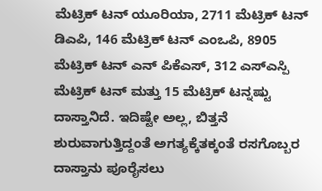ಮೆಟ್ರಿಕ್ ಟನ್ ಯೂರಿಯಾ, 2711 ಮೆಟ್ರಿಕ್ ಟನ್ ಡಿಎಪಿ, 146 ಮೆಟ್ರಿಕ್ ಟನ್ ಎಂಒಪಿ, 8905 ಮೆಟ್ರಿಕ್ ಟನ್ ಎನ್ ಪಿಕೆಎಸ್, 312 ಎಸ್ಎಸ್ಪಿ ಮೆಟ್ರಿಕ್ ಟನ್ ಮತ್ತು 15 ಮೆಟ್ರಿಕ್ ಟನ್ನಷ್ಟು ದಾಸ್ತಾನಿದೆ. ಇದಿಷ್ಟೇ ಅಲ್ಲ, ಬಿತ್ತನೆ ಶುರುವಾಗುತ್ತಿದ್ದಂತೆ ಅಗತ್ಯಕ್ಕೆತಕ್ಕಂತೆ ರಸಗೊಬ್ಬರ ದಾಸ್ತಾನು ಪೂರೈಸಲು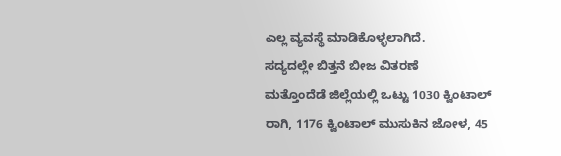ಎಲ್ಲ ವ್ಯವಸ್ಥೆ ಮಾಡಿಕೊಳ್ಳಲಾಗಿದೆ.
ಸದ್ಯದಲ್ಲೇ ಬಿತ್ತನೆ ಬೀಜ ವಿತರಣೆ
ಮತ್ತೊಂದೆಡೆ ಜಿಲ್ಲೆಯಲ್ಲಿ ಒಟ್ಟು 1030 ಕ್ವಿಂಟಾಲ್ ರಾಗಿ, 1176 ಕ್ವಿಂಟಾಲ್ ಮುಸುಕಿನ ಜೋಳ, 45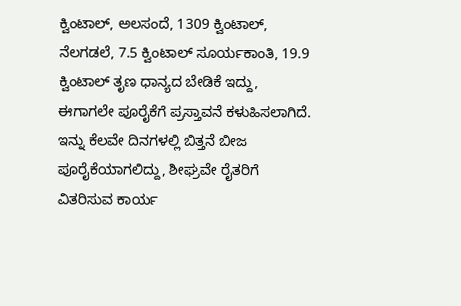ಕ್ವಿಂಟಾಲ್, ಅಲಸಂದೆ, 1309 ಕ್ವಿಂಟಾಲ್, ನೆಲಗಡಲೆ, 7.5 ಕ್ವಿಂಟಾಲ್ ಸೂರ್ಯಕಾಂತಿ, 19.9 ಕ್ವಿಂಟಾಲ್ ತೃಣ ಧಾನ್ಯದ ಬೇಡಿಕೆ ಇದ್ದು, ಈಗಾಗಲೇ ಪೂರೈಕೆಗೆ ಪ್ರಸ್ತಾವನೆ ಕಳುಹಿಸಲಾಗಿದೆ. ಇನ್ನು ಕೆಲವೇ ದಿನಗಳಲ್ಲಿ ಬಿತ್ತನೆ ಬೀಜ ಪೂರೈಕೆಯಾಗಲಿದ್ದು, ಶೀಘ್ರವೇ ರೈತರಿಗೆ ವಿತರಿಸುವ ಕಾರ್ಯ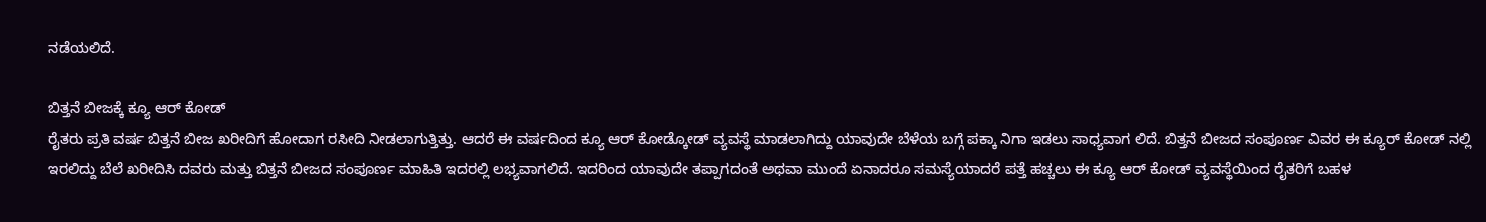ನಡೆಯಲಿದೆ.

ಬಿತ್ತನೆ ಬೀಜಕ್ಕೆ ಕ್ಯೂ ಆರ್ ಕೋಡ್
ರೈತರು ಪ್ರತಿ ವರ್ಷ ಬಿತ್ತನೆ ಬೀಜ ಖರೀದಿಗೆ ಹೋದಾಗ ರಸೀದಿ ನೀಡಲಾಗುತ್ತಿತ್ತು. ಆದರೆ ಈ ವರ್ಷದಿಂದ ಕ್ಯೂ ಆರ್ ಕೋಡ್ಕೋಡ್ ವ್ಯವಸ್ಥೆ ಮಾಡಲಾಗಿದ್ದು ಯಾವುದೇ ಬೆಳೆಯ ಬಗ್ಗೆ ಪಕ್ಕಾ ನಿಗಾ ಇಡಲು ಸಾಧ್ಯವಾಗ ಲಿದೆ. ಬಿತ್ತನೆ ಬೀಜದ ಸಂಪೂರ್ಣ ವಿವರ ಈ ಕ್ಯೂರ್ ಕೋಡ್ ನಲ್ಲಿ ಇರಲಿದ್ದು ಬೆಲೆ ಖರೀದಿಸಿ ದವರು ಮತ್ತು ಬಿತ್ತನೆ ಬೀಜದ ಸಂಪೂರ್ಣ ಮಾಹಿತಿ ಇದರಲ್ಲಿ ಲಭ್ಯವಾಗಲಿದೆ. ಇದರಿಂದ ಯಾವುದೇ ತಪ್ಪಾಗದಂತೆ ಅಥವಾ ಮುಂದೆ ಏನಾದರೂ ಸಮಸ್ಯೆಯಾದರೆ ಪತ್ತೆ ಹಚ್ಚಲು ಈ ಕ್ಯೂ ಆರ್ ಕೋಡ್ ವ್ಯವಸ್ಥೆಯಿಂದ ರೈತರಿಗೆ ಬಹಳ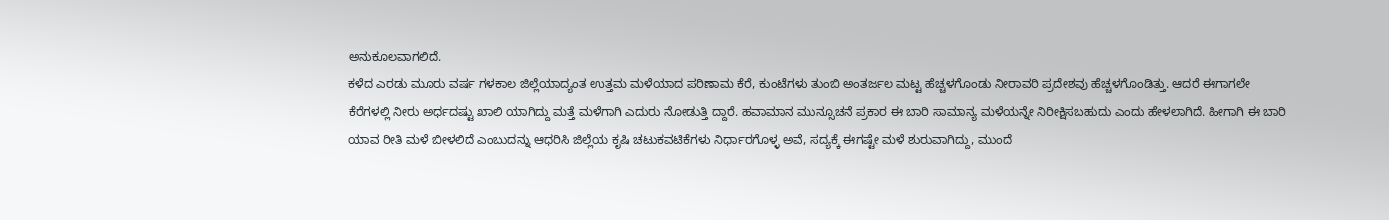ಅನುಕೂಲವಾಗಲಿದೆ.
ಕಳೆದ ಎರಡು ಮೂರು ವರ್ಷ ಗಳಕಾಲ ಜಿಲ್ಲೆಯಾದ್ಯಂತ ಉತ್ತಮ ಮಳೆಯಾದ ಪರಿಣಾಮ ಕೆರೆ, ಕುಂಟೆಗಳು ತುಂಬಿ ಅಂತರ್ಜಲ ಮಟ್ಟ ಹೆಚ್ಚಳಗೊಂಡು ನೀರಾವರಿ ಪ್ರದೇಶವು ಹೆಚ್ಚಳಗೊಂಡಿತ್ತು. ಆದರೆ ಈಗಾಗಲೇ ಕೆರೆಗಳಲ್ಲಿ ನೀರು ಅರ್ಧದಷ್ಟು ಖಾಲಿ ಯಾಗಿದ್ದು ಮತ್ತೆ ಮಳೆಗಾಗಿ ಎದುರು ನೋಡುತ್ತಿ ದ್ದಾರೆ. ಹವಾಮಾನ ಮುನ್ಸೂಚನೆ ಪ್ರಕಾರ ಈ ಬಾರಿ ಸಾಮಾನ್ಯ ಮಳೆಯನ್ನೇ ನಿರೀಕ್ಷಿಸಬಹುದು ಎಂದು ಹೇಳಲಾಗಿದೆ. ಹೀಗಾಗಿ ಈ ಬಾರಿ ಯಾವ ರೀತಿ ಮಳೆ ಬೀಳಲಿದೆ ಎಂಬುದನ್ನು ಆಧರಿಸಿ ಜಿಲ್ಲೆಯ ಕೃಷಿ ಚಟುಕವಟಿಕೆಗಳು ನಿರ್ಧಾರಗೊಳ್ಳ ಅವೆ, ಸದ್ಯಕ್ಕೆ ಈಗಷ್ಟೇ ಮಳೆ ಶುರುವಾಗಿದ್ದು, ಮುಂದೆ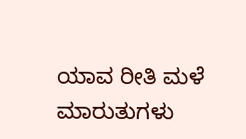ಯಾವ ರೀತಿ ಮಳೆ ಮಾರುತುಗಳು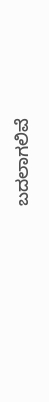ಬದಲಾಗಲಿವೆ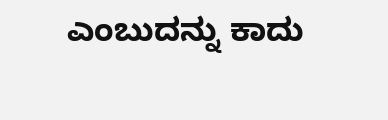ಎಂಬುದನ್ನು ಕಾದು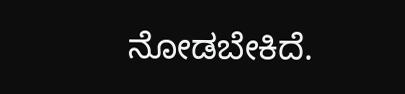ನೋಡಬೇಕಿದೆ.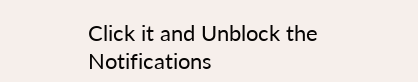Click it and Unblock the Notifications